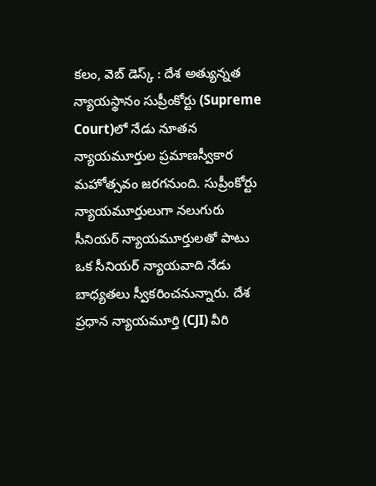కలం, వెబ్ డెస్క్ : దేశ అత్యున్నత న్యాయస్థానం సుప్రీంకోర్టు (Supreme Court)లో నేడు నూతన న్యాయమూర్తుల ప్రమాణస్వీకార మహోత్సవం జరగనుంది. సుప్రీంకోర్టు న్యాయమూర్తులుగా నలుగురు సీనియర్ న్యాయమూర్తులతో పాటు ఒక సీనియర్ న్యాయవాది నేడు బాధ్యతలు స్వీకరించనున్నారు. దేశ ప్రధాన న్యాయమూర్తి (CJI) వీరి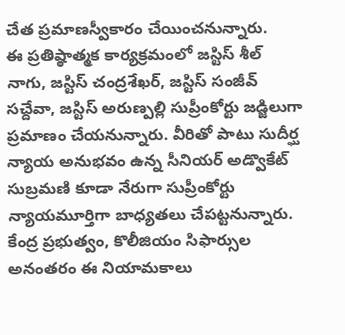చేత ప్రమాణస్వీకారం చేయించనున్నారు.
ఈ ప్రతిష్ఠాత్మక కార్యక్రమంలో జస్టిస్ శీల్ నాగు, జస్టిస్ చంద్రశేఖర్, జస్టిస్ సంజీవ్ సచ్దేవా, జస్టిస్ అరుణ్పల్లి సుప్రీంకోర్టు జడ్జిలుగా ప్రమాణం చేయనున్నారు. వీరితో పాటు సుదీర్ఘ న్యాయ అనుభవం ఉన్న సీనియర్ అడ్వొకేట్ సుబ్రమణి కూడా నేరుగా సుప్రీంకోర్టు న్యాయమూర్తిగా బాధ్యతలు చేపట్టనున్నారు. కేంద్ర ప్రభుత్వం, కొలీజియం సిఫార్సుల అనంతరం ఈ నియామకాలు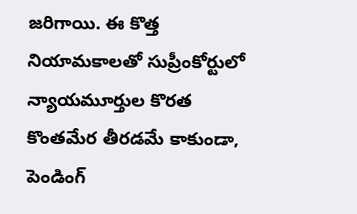జరిగాయి. ఈ కొత్త నియామకాలతో సుప్రీంకోర్టులో న్యాయమూర్తుల కొరత కొంతమేర తీరడమే కాకుండా, పెండింగ్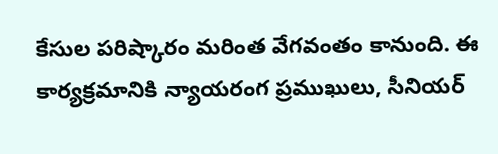కేసుల పరిష్కారం మరింత వేగవంతం కానుంది. ఈ కార్యక్రమానికి న్యాయరంగ ప్రముఖులు, సీనియర్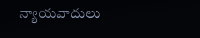న్యాయవాదులు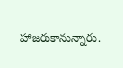హాజరుకానున్నారు.